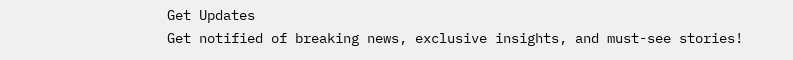Get Updates
Get notified of breaking news, exclusive insights, and must-see stories!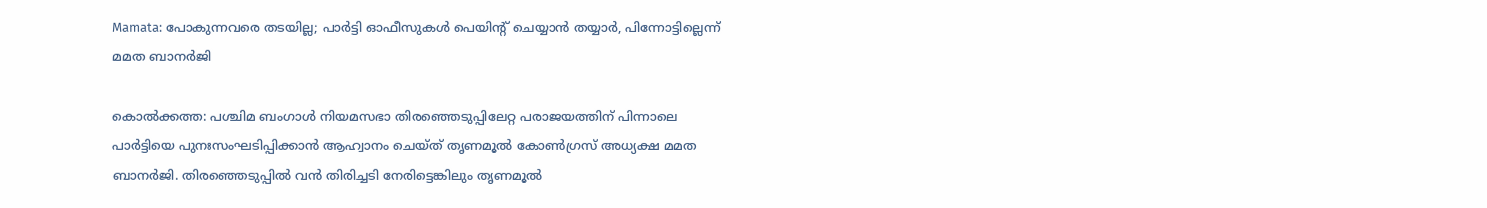Mamata: പോകുന്നവരെ തടയില്ല; പാര്‍ട്ടി ഓഫീസുകള്‍ പെയിന്റ് ചെയ്യാന്‍ തയ്യാര്‍, പിന്നോട്ടില്ലെന്ന് മമത ബാനര്‍ജി

കൊല്‍ക്കത്ത: പശ്ചിമ ബംഗാള്‍ നിയമസഭാ തിരഞ്ഞെടുപ്പിലേറ്റ പരാജയത്തിന് പിന്നാലെ പാര്‍ട്ടിയെ പുനഃസംഘടിപ്പിക്കാന്‍ ആഹ്വാനം ചെയ്ത് തൃണമൂല്‍ കോണ്‍ഗ്രസ് അധ്യക്ഷ മമത ബാനര്‍ജി. തിരഞ്ഞെടുപ്പില്‍ വന്‍ തിരിച്ചടി നേരിട്ടെങ്കിലും തൃണമൂല്‍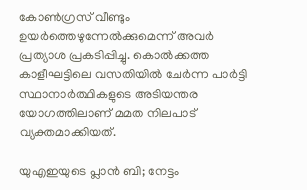കോണ്‍ഗ്രസ് വീണ്ടും ഉയര്‍ത്തെഴുന്നേല്‍ക്കുമെന്ന് അവര്‍ പ്രത്യാശ പ്രകടിപ്പിച്ചു. കൊല്‍ക്കത്ത കാളീഘട്ടിലെ വസതിയില്‍ ചേര്‍ന്ന പാര്‍ട്ടി സ്ഥാനാര്‍ത്ഥികളുടെ അടിയന്തര യോഗത്തിലാണ് മമത നിലപാട് വ്യക്തമാക്കിയത്.

യുഎഇയുടെ പ്ലാന്‍ ബി; നേട്ടം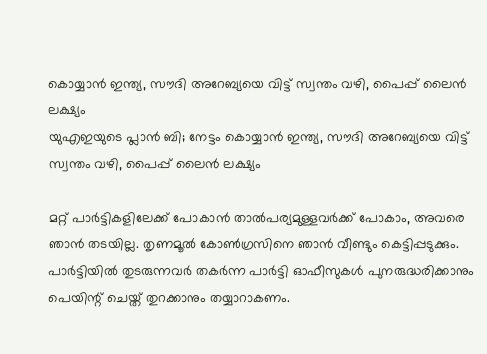കൊയ്യാന്‍ ഇന്ത്യ, സൗദി അറേബ്യയെ വിട്ട് സ്വന്തം വഴി, പൈപ്പ് ലൈന്‍ ലക്ഷ്യം
യുഎഇയുടെ പ്ലാന്‍ ബി; നേട്ടം കൊയ്യാന്‍ ഇന്ത്യ, സൗദി അറേബ്യയെ വിട്ട് സ്വന്തം വഴി, പൈപ്പ് ലൈന്‍ ലക്ഷ്യം

മറ്റ് പാര്‍ട്ടികളിലേക്ക് പോകാന്‍ താല്‍പര്യമുള്ളവര്‍ക്ക് പോകാം, അവരെ ഞാന്‍ തടയില്ല. തൃണമൂല്‍ കോണ്‍ഗ്രസിനെ ഞാന്‍ വീണ്ടും കെട്ടിപ്പടുക്കും. പാര്‍ട്ടിയില്‍ തുടരുന്നവര്‍ തകര്‍ന്ന പാര്‍ട്ടി ഓഫീസുകള്‍ പുനരുദ്ധരിക്കാനും പെയിന്റ് ചെയ്ത് തുറക്കാനും തയ്യാറാകണം.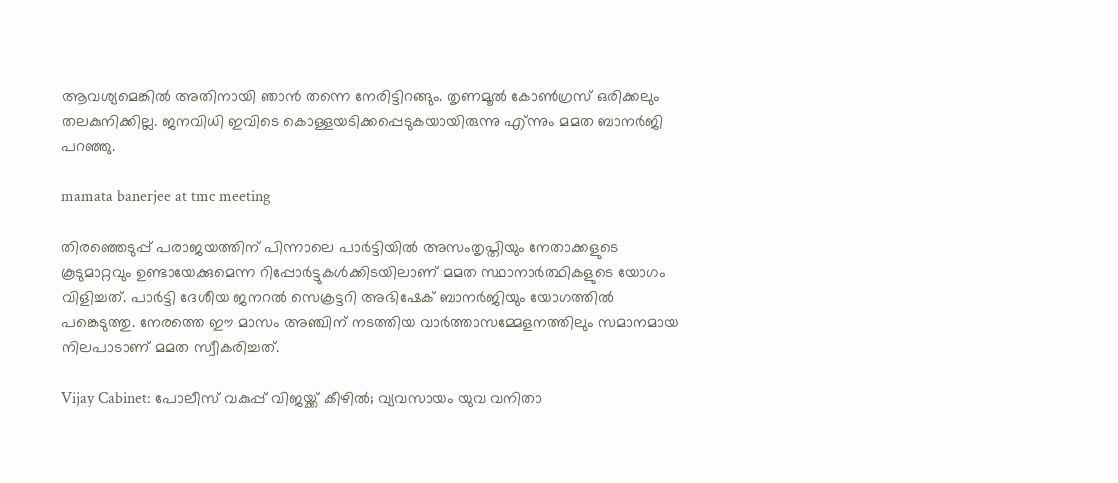ആവശ്യമെങ്കില്‍ അതിനായി ഞാന്‍ തന്നെ നേരിട്ടിറങ്ങും. തൃണമൂല്‍ കോണ്‍ഗ്രസ് ഒരിക്കലും തലകുനിക്കില്ല. ജനവിധി ഇവിടെ കൊള്ളയടിക്കപ്പെടുകയായിരുന്നു എ്ന്നും മമത ബാനര്‍ജി പറഞ്ഞു.

mamata banerjee at tmc meeting

തിരഞ്ഞെടുപ്പ് പരാജയത്തിന് പിന്നാലെ പാര്‍ട്ടിയില്‍ അസംതൃപ്തിയും നേതാക്കളുടെ കൂടുമാറ്റവും ഉണ്ടായേക്കുമെന്ന റിപ്പോര്‍ട്ടുകള്‍ക്കിടയിലാണ് മമത സ്ഥാനാര്‍ത്ഥികളുടെ യോഗം വിളിച്ചത്. പാര്‍ട്ടി ദേശീയ ജനറല്‍ സെക്രട്ടറി അഭിഷേക് ബാനര്‍ജിയും യോഗത്തില്‍ പങ്കെടുത്തു. നേരത്തെ ഈ മാസം അഞ്ചിന് നടത്തിയ വാര്‍ത്താസമ്മേളനത്തിലും സമാനമായ നിലപാടാണ് മമത സ്വീകരിച്ചത്.

Vijay Cabinet: പോലീസ് വകുപ്പ് വിജയ്ക്ക് കീഴില്‍; വ്യവസായം യുവ വനിതാ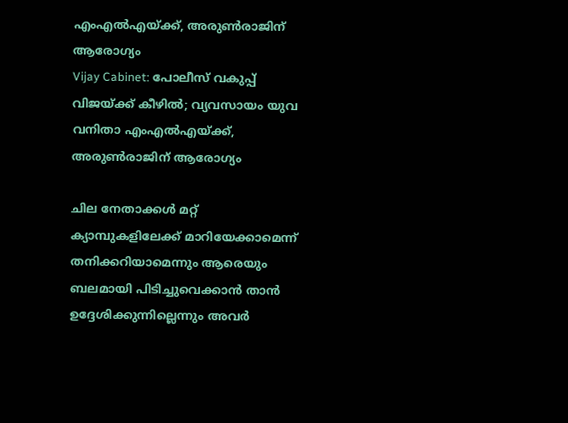എംഎല്‍എയ്ക്ക്, അരുണ്‍രാജിന് ആരോഗ്യം
Vijay Cabinet: പോലീസ് വകുപ്പ് വിജയ്ക്ക് കീഴില്‍; വ്യവസായം യുവ വനിതാ എംഎല്‍എയ്ക്ക്, അരുണ്‍രാജിന് ആരോഗ്യം

ചില നേതാക്കള്‍ മറ്റ് ക്യാമ്പുകളിലേക്ക് മാറിയേക്കാമെന്ന് തനിക്കറിയാമെന്നും ആരെയും ബലമായി പിടിച്ചുവെക്കാന്‍ താന്‍ ഉദ്ദേശിക്കുന്നില്ലെന്നും അവര്‍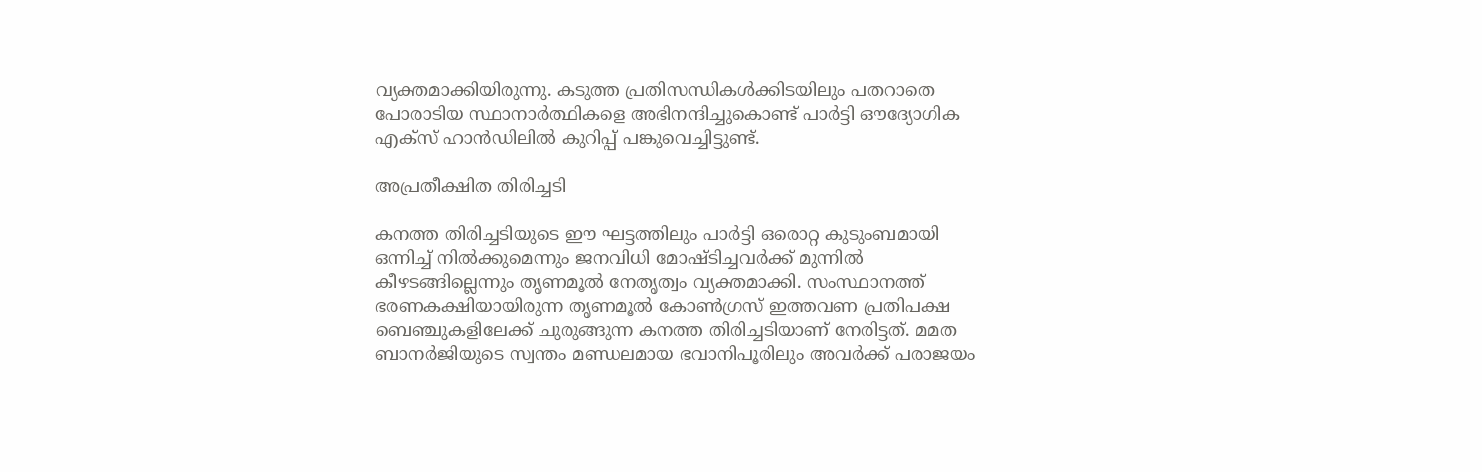വ്യക്തമാക്കിയിരുന്നു. കടുത്ത പ്രതിസന്ധികള്‍ക്കിടയിലും പതറാതെ പോരാടിയ സ്ഥാനാര്‍ത്ഥികളെ അഭിനന്ദിച്ചുകൊണ്ട് പാര്‍ട്ടി ഔദ്യോഗിക എക്സ് ഹാന്‍ഡിലില്‍ കുറിപ്പ് പങ്കുവെച്ചിട്ടുണ്ട്.

അപ്രതീക്ഷിത തിരിച്ചടി

കനത്ത തിരിച്ചടിയുടെ ഈ ഘട്ടത്തിലും പാര്‍ട്ടി ഒരൊറ്റ കുടുംബമായി ഒന്നിച്ച് നില്‍ക്കുമെന്നും ജനവിധി മോഷ്ടിച്ചവര്‍ക്ക് മുന്നില്‍ കീഴടങ്ങില്ലെന്നും തൃണമൂല്‍ നേതൃത്വം വ്യക്തമാക്കി. സംസ്ഥാനത്ത് ഭരണകക്ഷിയായിരുന്ന തൃണമൂല്‍ കോണ്‍ഗ്രസ് ഇത്തവണ പ്രതിപക്ഷ ബെഞ്ചുകളിലേക്ക് ചുരുങ്ങുന്ന കനത്ത തിരിച്ചടിയാണ് നേരിട്ടത്. മമത ബാനര്‍ജിയുടെ സ്വന്തം മണ്ഡലമായ ഭവാനിപൂരിലും അവര്‍ക്ക് പരാജയം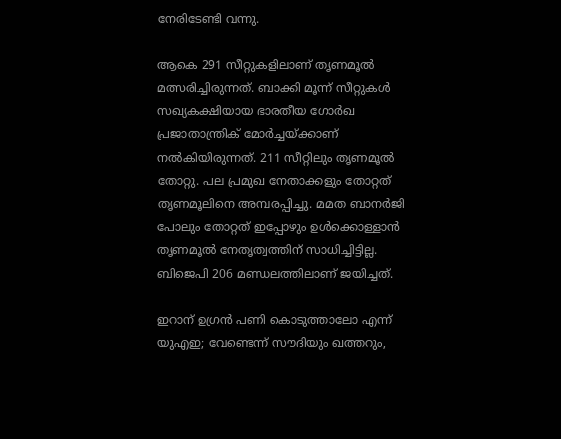നേരിടേണ്ടി വന്നു.

ആകെ 291 സീറ്റുകളിലാണ് തൃണമൂല്‍ മത്സരിച്ചിരുന്നത്. ബാക്കി മൂന്ന് സീറ്റുകള്‍ സഖ്യകക്ഷിയായ ഭാരതീയ ഗോര്‍ഖ പ്രജാതാന്ത്രിക് മോര്‍ച്ചയ്ക്കാണ് നല്‍കിയിരുന്നത്. 211 സീറ്റിലും തൃണമൂല്‍ തോറ്റു. പല പ്രമുഖ നേതാക്കളും തോറ്റത് തൃണമൂലിനെ അമ്പരപ്പിച്ചു. മമത ബാനര്‍ജി പോലും തോറ്റത് ഇപ്പോഴും ഉള്‍ക്കൊള്ളാന്‍ തൃണമൂല്‍ നേതൃത്വത്തിന് സാധിച്ചിട്ടില്ല. ബിജെപി 206 മണ്ഡലത്തിലാണ് ജയിച്ചത്.

ഇറാന് ഉഗ്രന്‍ പണി കൊടുത്താലോ എന്ന് യുഎഇ; വേണ്ടെന്ന് സൗദിയും ഖത്തറും,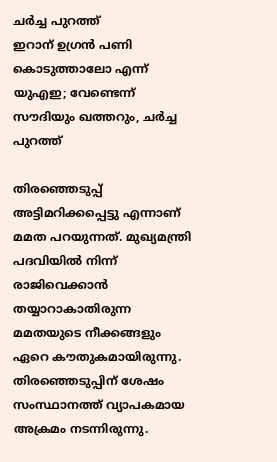ചര്‍ച്ച പുറത്ത്
ഇറാന് ഉഗ്രന്‍ പണി കൊടുത്താലോ എന്ന് യുഎഇ; വേണ്ടെന്ന് സൗദിയും ഖത്തറും, ചര്‍ച്ച പുറത്ത്

തിരഞ്ഞെടുപ്പ് അട്ടിമറിക്കപ്പെട്ടു എന്നാണ് മമത പറയുന്നത്. മുഖ്യമന്ത്രി പദവിയില്‍ നിന്ന് രാജിവെക്കാന്‍ തയ്യാറാകാതിരുന്ന മമതയുടെ നീക്കങ്ങളും ഏറെ കൗതുകമായിരുന്നു. തിരഞ്ഞെടുപ്പിന് ശേഷം സംസ്ഥാനത്ത് വ്യാപകമായ അക്രമം നടന്നിരുന്നു.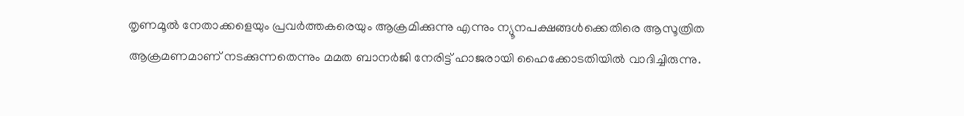തൃണമൂല്‍ നേതാക്കളെയും പ്രവര്‍ത്തകരെയും ആക്രമിക്കുന്നു എന്നും ന്യൂനപക്ഷങ്ങള്‍ക്കെതിരെ ആസൂത്രിത ആക്രമണമാണ് നടക്കുന്നതെന്നും മമത ബാനര്‍ജി നേരിട്ട് ഹാജരായി ഹൈക്കോടതിയില്‍ വാദിച്ചിരുന്നു.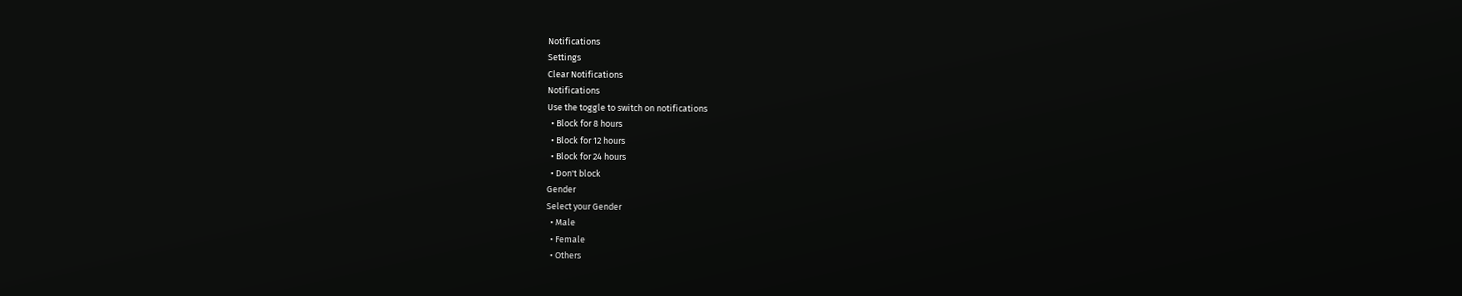Notifications
Settings
Clear Notifications
Notifications
Use the toggle to switch on notifications
  • Block for 8 hours
  • Block for 12 hours
  • Block for 24 hours
  • Don't block
Gender
Select your Gender
  • Male
  • Female
  • Others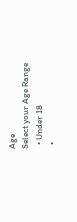Age
Select your Age Range
  • Under 18
  •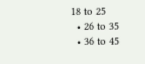18 to 25
  • 26 to 35
  • 36 to 45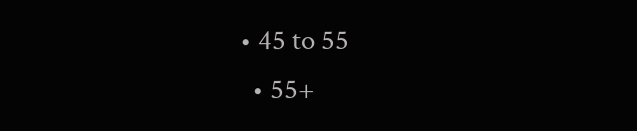• 45 to 55
  • 55+